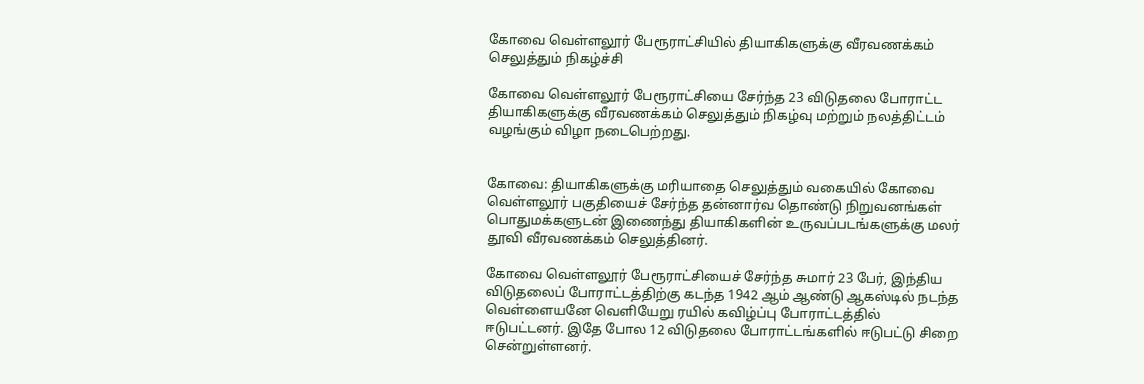கோவை வெள்ளலூர் பேரூராட்சியில் தியாகிகளுக்கு வீரவணக்கம் செலுத்தும் நிகழ்ச்சி

கோவை வெள்ளலூர் பேரூராட்சியை சேர்ந்த 23 விடுதலை போராட்ட தியாகிகளுக்கு வீரவணக்கம் செலுத்தும் நிகழ்வு மற்றும் நலத்திட்டம் வழங்கும் விழா நடைபெற்றது.


கோவை: தியாகிகளுக்கு மரியாதை செலுத்தும் வகையில் கோவை வெள்ளலூர் பகுதியைச் சேர்ந்த தன்னார்வ தொண்டு நிறுவனங்கள் பொதுமக்களுடன் இணைந்து தியாகிகளின் உருவப்படங்களுக்கு மலர் தூவி வீரவணக்கம் செலுத்தினர்.

கோவை வெள்ளலூர் பேரூராட்சியைச் சேர்ந்த சுமார் 23 பேர், இந்திய விடுதலைப் போராட்டத்திற்கு கடந்த 1942 ஆம் ஆண்டு ஆகஸ்டில் நடந்த வெள்ளையனே வெளியேறு ரயில் கவிழ்ப்பு போராட்டத்தில் ஈடுபட்டனர். இதே போல 12 விடுதலை போராட்டங்களில் ஈடுபட்டு சிறை சென்றுள்ளனர்.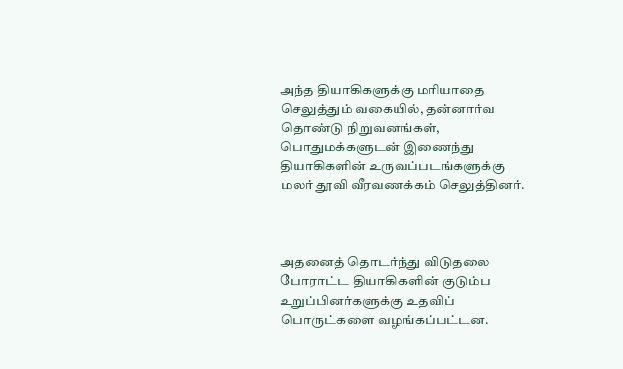அந்த தியாகிகளுக்கு மரியாதை செலுத்தும் வகையில், தன்னார்வ தொண்டு நிறுவனங்கள், பொதுமக்களுடன் இணைந்து தியாகிகளின் உருவப்படங்களுக்கு மலர் தூவி வீரவணக்கம் செலுத்தினர்.



அதனைத் தொடர்ந்து விடுதலை போராட்ட தியாகிகளின் குடும்ப உறுப்பினர்களுக்கு உதவிப் பொருட்களை வழங்கப்பட்டன.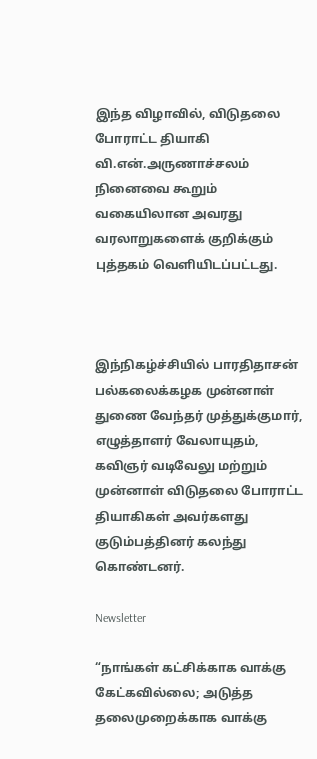இந்த விழாவில், விடுதலை போராட்ட தியாகி வி.என்.அருணாச்சலம் நினைவை கூறும் வகையிலான அவரது வரலாறுகளைக் குறிக்கும் புத்தகம் வெளியிடப்பட்டது.



இந்நிகழ்ச்சியில் பாரதிதாசன் பல்கலைக்கழக முன்னாள் துணை வேந்தர் முத்துக்குமார், எழுத்தாளர் வேலாயுதம், கவிஞர் வடிவேலு மற்றும் முன்னாள் விடுதலை போராட்ட தியாகிகள் அவர்களது குடும்பத்தினர் கலந்து கொண்டனர்.

Newsletter

“நாங்கள் கட்சிக்காக வாக்கு கேட்கவில்லை; அடுத்த தலைமுறைக்காக வாக்கு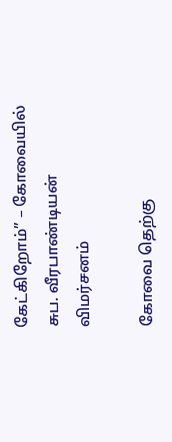கேட்கிறோம்” – கோவையில் சுப. வீரபாண்டியன் விமர்சனம்

கோவை தெற்கு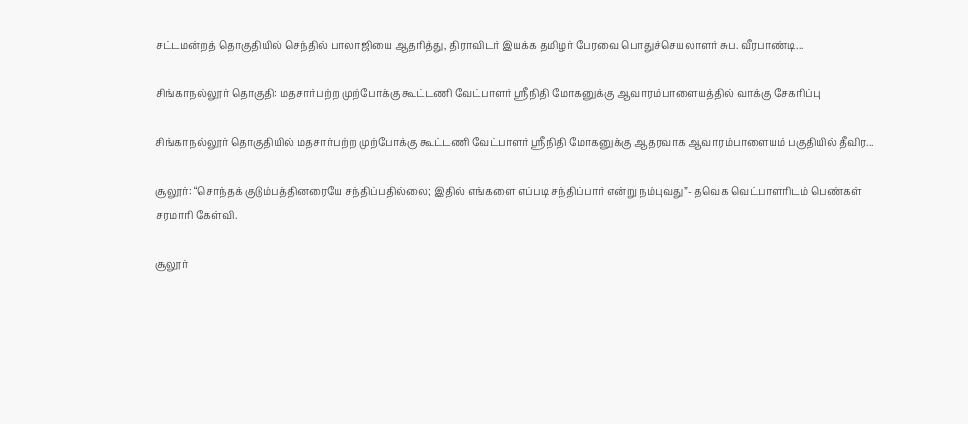சட்டமன்றத் தொகுதியில் செந்தில் பாலாஜியை ஆதரித்து, திராவிடர் இயக்க தமிழர் பேரவை பொதுச்செயலாளர் சுப. வீரபாண்டி...

சிங்காநல்லூர் தொகுதி: மதசார்பற்ற முற்போக்கு கூட்டணி வேட்பாளர் ஸ்ரீநிதி மோகனுக்கு ஆவாரம்பாளையத்தில் வாக்கு சேகரிப்பு

சிங்காநல்லூர் தொகுதியில் மதசார்பற்ற முற்போக்கு கூட்டணி வேட்பாளர் ஸ்ரீநிதி மோகனுக்கு ஆதரவாக ஆவாரம்பாளையம் பகுதியில் தீவிர...

சூலூர்: “சொந்தக் குடும்பத்தினரையே சந்திப்பதில்லை; இதில் எங்களை எப்படி சந்திப்பார் என்று நம்புவது”- தவெக வெட்பாளரிடம் பெண்கள் சரமாரி கேள்வி.

சூலூர்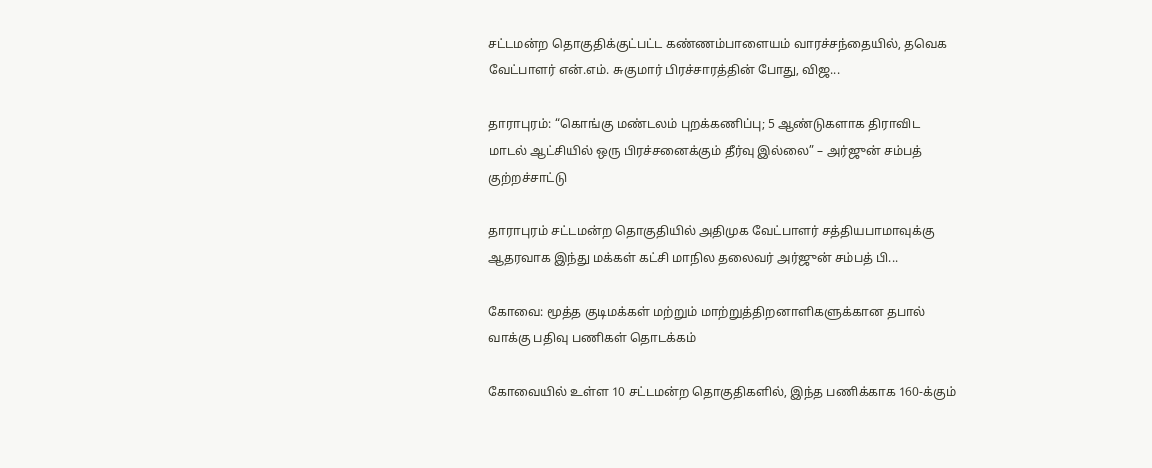சட்டமன்ற தொகுதிக்குட்பட்ட கண்ணம்பாளையம் வாரச்சந்தையில், தவெக வேட்பாளர் என்.எம். சுகுமார் பிரச்சாரத்தின் போது, விஜ...

தாராபுரம்: “கொங்கு மண்டலம் புறக்கணிப்பு; 5 ஆண்டுகளாக திராவிட மாடல் ஆட்சியில் ஒரு பிரச்சனைக்கும் தீர்வு இல்லை” – அர்ஜுன் சம்பத் குற்றச்சாட்டு

தாராபுரம் சட்டமன்ற தொகுதியில் அதிமுக வேட்பாளர் சத்தியபாமாவுக்கு ஆதரவாக இந்து மக்கள் கட்சி மாநில தலைவர் அர்ஜுன் சம்பத் பி...

கோவை: மூத்த குடிமக்கள் மற்றும் மாற்றுத்திறனாளிகளுக்கான தபால் வாக்கு பதிவு பணிகள் தொடக்கம்

கோவையில் உள்ள 10 சட்டமன்ற தொகுதிகளில், இந்த பணிக்காக 160-க்கும்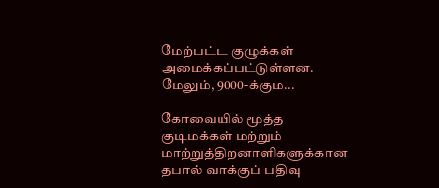மேற்பட்ட குழுக்கள் அமைக்கப்பட்டுள்ளன. மேலும், 9000-க்கும...

கோவையில் மூத்த குடிமக்கள் மற்றும் மாற்றுத்திறனாளிகளுக்கான தபால் வாக்குப் பதிவு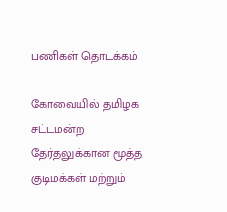பணிகள் தொடக்கம்

கோவையில் தமிழக சட்டமன்ற தேர்தலுக்கான மூத்த குடிமக்கள் மற்றும்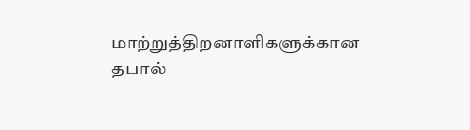மாற்றுத்திறனாளிகளுக்கான தபால்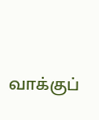வாக்குப்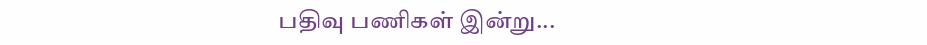பதிவு பணிகள் இன்று...